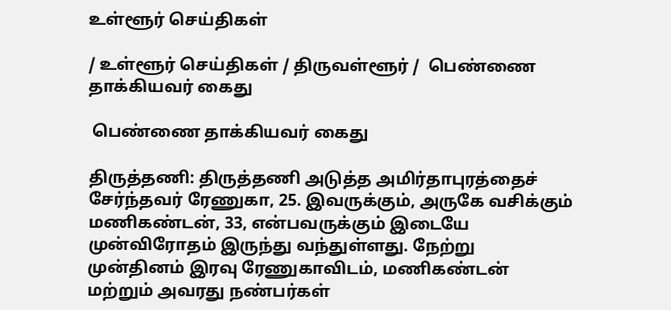உள்ளூர் செய்திகள்

/ உள்ளூர் செய்திகள் / திருவள்ளூர் /  பெண்ணை தாக்கியவர் கைது

 பெண்ணை தாக்கியவர் கைது

திருத்தணி: திருத்தணி அடுத்த அமிர்தாபுரத்தைச் சேர்ந்தவர் ரேணுகா, 25. இவருக்கும், அருகே வசிக்கும் மணிகண்டன், 33, என்பவருக்கும் இடையே முன்விரோதம் இருந்து வந்துள்ளது. நேற்று முன்தினம் இரவு ரேணுகாவிடம், மணிகண்டன் மற்றும் அவரது நண்பர்கள்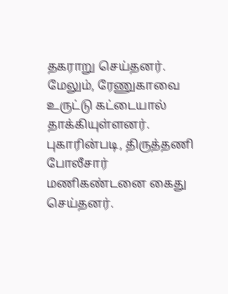தகராறு செய்தனர். மேலும், ரேணுகாவை உருட்டு கட்டையால் தாக்கியுள்ளனர். புகாரின்படி, திருத்தணி போலீசார் மணிகண்டனை கைது செய்தனர்.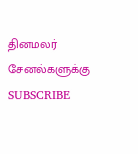தினமலர் சேனல்களுக்கு SUBSCRIBE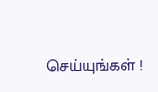செய்யுங்கள் !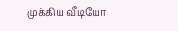முக்கிய வீடியோ